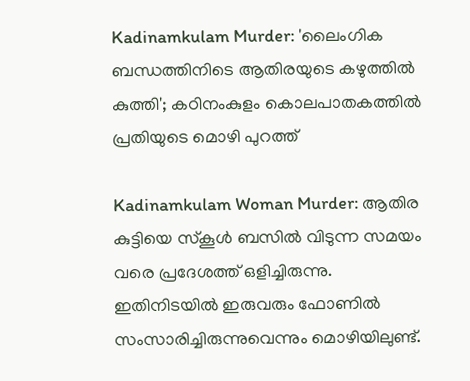Kadinamkulam Murder: 'ലൈംഗിക ബന്ധത്തിനിടെ ആതിരയുടെ കഴുത്തില്‍ കുത്തി'; കഠിനംകുളം കൊലപാതകത്തിൽ പ്രതിയുടെ മൊഴി പുറത്ത്

Kadinamkulam Woman Murder: ആതിര കുട്ടിയെ സ്‌കൂള്‍ ബസിൽ വിടുന്ന സമയം വരെ പ്രദേശത്ത് ഒളിച്ചിരുന്നു. ഇതിനിടയില്‍ ഇരുവരും ഫോണില്‍ സംസാരിച്ചിരുന്നുവെന്നും മൊഴിയിലുണ്ട്.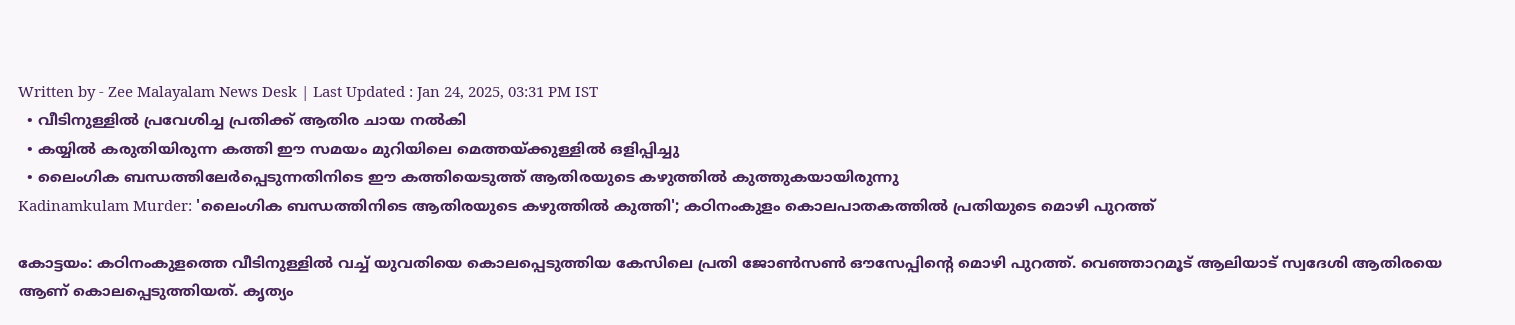Written by - Zee Malayalam News Desk | Last Updated : Jan 24, 2025, 03:31 PM IST
  • വീടിനുള്ളിൽ പ്രവേശിച്ച പ്രതിക്ക് ആതിര ചായ നൽകി
  • കയ്യിൽ കരുതിയിരുന്ന കത്തി ഈ സമയം മുറിയിലെ മെത്തയ്ക്കുള്ളിൽ ഒളിപ്പിച്ചു
  • ലൈംഗിക ബന്ധത്തിലേർപ്പെടുന്നതിനിടെ ഈ കത്തിയെടുത്ത് ആതിരയുടെ കഴുത്തിൽ കുത്തുകയായിരുന്നു
Kadinamkulam Murder: 'ലൈംഗിക ബന്ധത്തിനിടെ ആതിരയുടെ കഴുത്തില്‍ കുത്തി'; കഠിനംകുളം കൊലപാതകത്തിൽ പ്രതിയുടെ മൊഴി പുറത്ത്

കോട്ടയം: കഠിനംകുളത്തെ വീടിനുള്ളില്‍ വച്ച് യുവതിയെ കൊലപ്പെടുത്തിയ കേസിലെ പ്രതി ജോണ്‍സണ്‍ ഔസേപ്പിന്റെ മൊഴി പുറത്ത്. വെഞ്ഞാറമൂട് ആലിയാട് സ്വദേശി ആതിരയെ ആണ് കൊലപ്പെടുത്തിയത്. കൃത്യം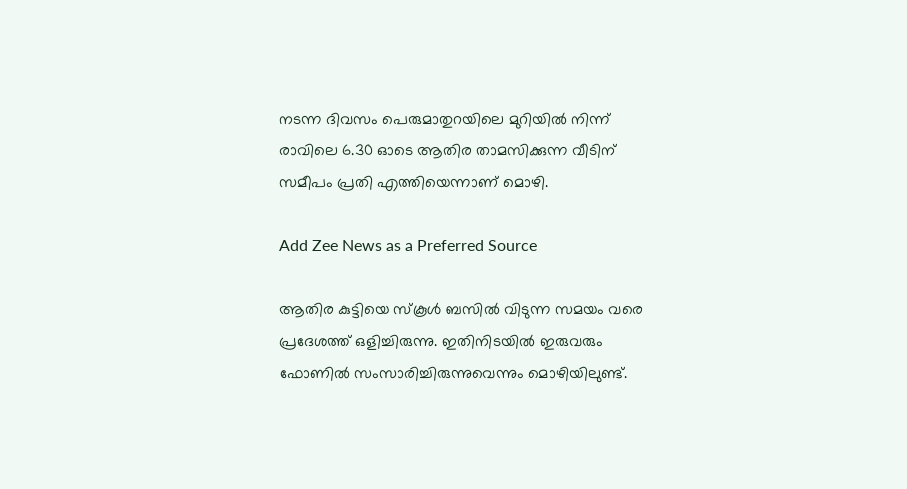നടന്ന ദിവസം പെരുമാതുറയിലെ മുറിയില്‍ നിന്ന് രാവിലെ 6.30 ഓടെ ആതിര താമസിക്കുന്ന വീടിന് സമീപം പ്രതി എത്തിയെന്നാണ് മൊഴി.

Add Zee News as a Preferred Source

ആതിര കുട്ടിയെ സ്‌കൂള്‍ ബസിൽ വിടുന്ന സമയം വരെ പ്രദേശത്ത് ഒളിച്ചിരുന്നു. ഇതിനിടയില്‍ ഇരുവരും ഫോണില്‍ സംസാരിച്ചിരുന്നുവെന്നും മൊഴിയിലുണ്ട്.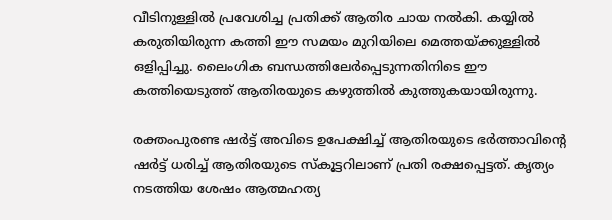വീടിനുള്ളിൽ പ്രവേശിച്ച പ്രതിക്ക് ആതിര ചായ നൽകി. കയ്യിൽ കരുതിയിരുന്ന കത്തി ഈ സമയം മുറിയിലെ മെത്തയ്ക്കുള്ളിൽ ഒളിപ്പിച്ചു. ലൈംഗിക ബന്ധത്തിലേർപ്പെടുന്നതിനിടെ ഈ കത്തിയെടുത്ത് ആതിരയുടെ കഴുത്തിൽ കുത്തുകയായിരുന്നു.

രക്തംപുരണ്ട ഷർട്ട് അവിടെ ഉപേക്ഷിച്ച് ആതിരയുടെ ഭർത്താവിന്റെ ഷർട്ട് ധരിച്ച് ആതിരയുടെ സ്കൂട്ടറിലാണ് പ്രതി രക്ഷപ്പെട്ടത്. കൃത്യം നടത്തിയ ശേഷം ആത്മഹത്യ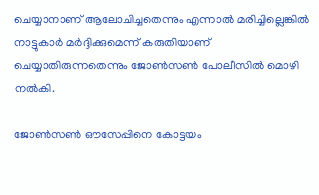ചെയ്യാനാണ് ആലോചിച്ചതെന്നും എന്നാൽ മരിച്ചില്ലെങ്കിൽ നാട്ടുകാർ മർദ്ദിക്കുമെന്ന് കരുതിയാണ് ചെയ്യാതിരുന്നതെന്നും ജോൺസൺ പോലീസിൽ മൊഴി നൽകി.

ജോൺസൺ ഔസേപ്പിനെ കോട്ടയം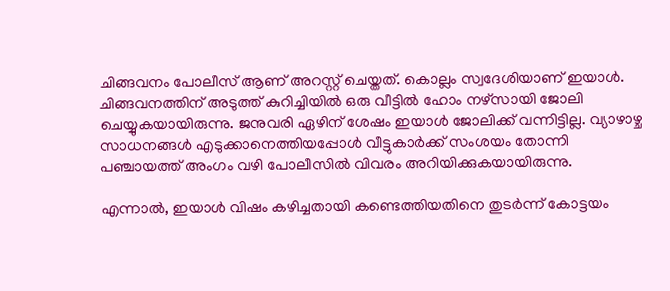ചിങ്ങവനം പോലീസ് ആണ് അറസ്റ്റ് ചെയ്തത്. കൊല്ലം സ്വദേശിയാണ് ഇയാൾ. ചിങ്ങവനത്തിന് അടുത്ത് കുറിച്ചിയിൽ ഒരു വീട്ടിൽ ഹോം നഴ്സായി ജോലി ചെയ്യുകയായിരുന്നു. ജനുവരി ഏഴിന് ശേഷം ഇയാൾ ജോലിക്ക് വന്നിട്ടില്ല. വ്യാഴാഴ്ച സാധനങ്ങൾ എടുക്കാനെത്തിയപ്പോൾ വീട്ടുകാർക്ക് സംശയം തോന്നി പഞ്ചായത്ത് അംഗം വഴി പോലീസിൽ വിവരം അറിയിക്കുകയായിരുന്നു.

എന്നാൽ, ഇയാൾ വിഷം കഴിച്ചതായി കണ്ടെത്തിയതിനെ തുടർന്ന് കോട്ടയം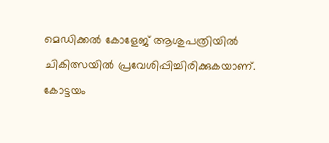മെഡിക്കൽ കോളേജ് ആശുപത്രിയിൽ ചികിത്സയിൽ പ്രവേശിപ്പിച്ചിരിക്കുകയാണ്. കോട്ടയം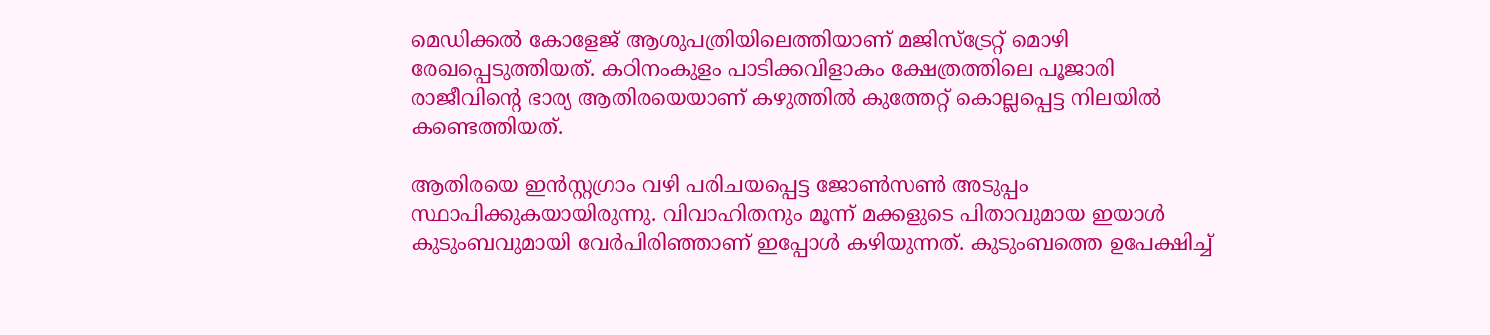മെഡിക്കൽ കോളേജ് ആശുപത്രിയിലെത്തിയാണ് മജിസ്ട്രേറ്റ് മൊഴി രേഖപ്പെടുത്തിയത്. കഠിനംകുളം പാടിക്കവിളാകം ക്ഷേത്രത്തിലെ പൂജാരി രാജീവിന്റെ ഭാര്യ ആതിരയെയാണ് കഴുത്തിൽ കുത്തേറ്റ് കൊല്ലപ്പെട്ട നിലയിൽ കണ്ടെത്തിയത്.

ആതിരയെ ഇൻസ്റ്റഗ്രാം വഴി പരിചയപ്പെട്ട ജോൺസൺ അടുപ്പം സ്ഥാപിക്കുകയായിരുന്നു. വിവാഹിതനും മൂന്ന് മക്കളുടെ പിതാവുമായ ഇയാൾ കുടുംബവുമായി വേർപിരിഞ്ഞാണ് ഇപ്പോൾ കഴിയുന്നത്. കുടുംബത്തെ ഉപേക്ഷിച്ച്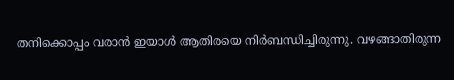തനിക്കൊപ്പം വരാൻ ഇയാൾ ആതിരയെ നിർബന്ധിച്ചിരുന്നു. വഴങ്ങാതിരുന്ന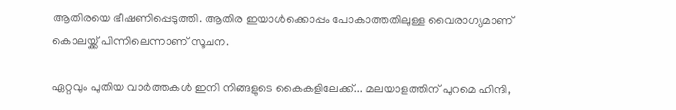ആതിരയെ ഭീഷണിപ്പെടുത്തി. ആതിര ഇയാൾക്കൊപ്പം പോകാത്തതിലുള്ള വൈരാഗ്യമാണ് കൊലയ്ക്ക് പിന്നിലെന്നാണ് സൂചന.

ഏറ്റവും പുതിയ വാർത്തകൾ ഇനി നിങ്ങളുടെ കൈകളിലേക്ക്... മലയാളത്തിന് പുറമെ ഹിന്ദി,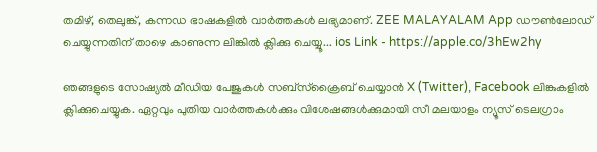തമിഴ്, തെലുങ്ക്, കന്നഡ ഭാഷകളില്‍ വാര്‍ത്തകള്‍ ലഭ്യമാണ്. ZEE MALAYALAM App ഡൗൺലോഡ് ചെയ്യുന്നതിന് താഴെ കാണുന്ന ലിങ്കിൽ ക്ലിക്കു ചെയ്യൂ... ios Link - https://apple.co/3hEw2hy

ഞങ്ങളുടെ സോഷ്യൽ മീഡിയ പേജുകൾ സബ്‌സ്‌ക്രൈബ് ചെയ്യാൻ X (Twitter), Facebook ലിങ്കുകളിൽ ക്ലിക്കുചെയ്യുക. ഏറ്റവും പുതിയ വാര്‍ത്തകൾക്കും വിശേഷങ്ങൾക്കുമായി സീ മലയാളം ന്യൂസ് ടെലഗ്രാം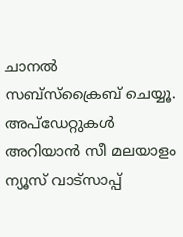ചാനല്‍ സബ്‌സ്‌ക്രൈബ് ചെയ്യൂ. അപ്ഡേറ്റുകൾ അറിയാൻ സീ മലയാളം ന്യൂസ് വാട്സാപ്പ്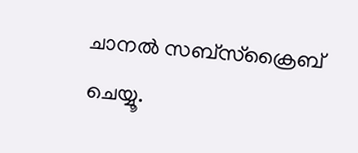ചാനൽ സബ്‌സ്‌ക്രൈബ് ചെയ്യൂ.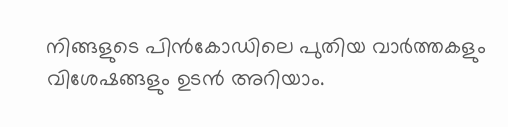നിങ്ങളുടെ പിൻകോഡിലെ പുതിയ വാർത്തകളും വിശേഷങ്ങളും ഉടൻ അറിയാം.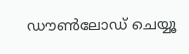ഡൗൺലോഡ് ചെയ്യൂ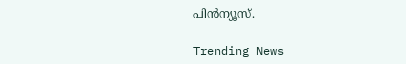പിൻന്യൂസ്.

Trending News